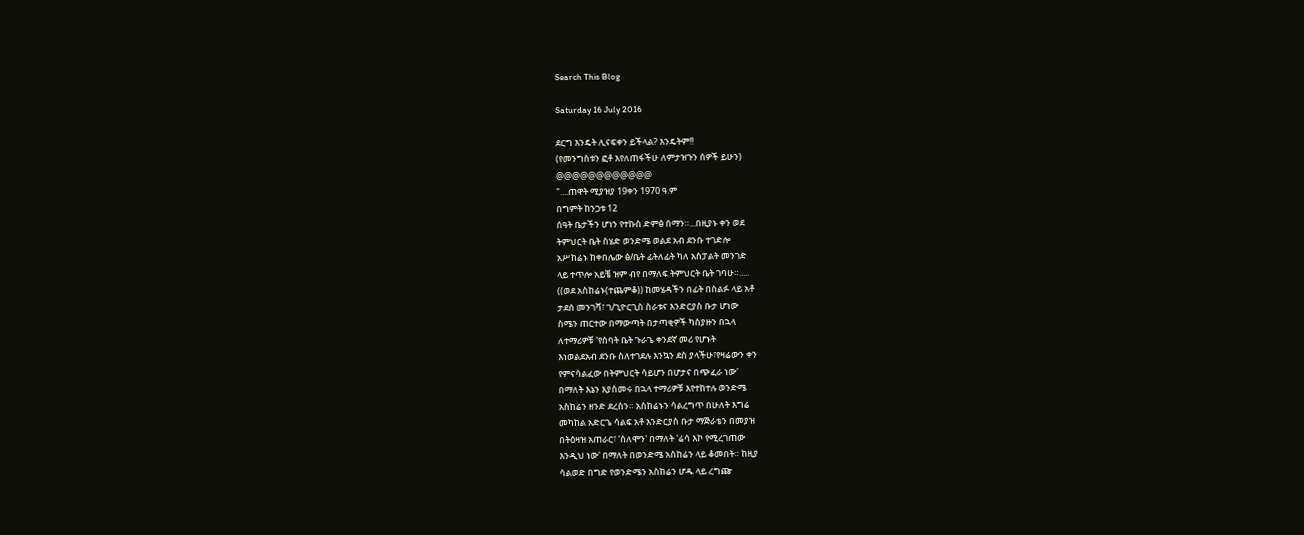Search This Blog

Saturday 16 July 2016

ደርግ እንዴት ሊናፍቀን ይችላል? እንዴትም!!
(የመንግስቱን ፎቶ እየለጠፋችሁ ለምታዝጉን ሰዎች ይሁን)
@@@@@@@@@@@@
"....ጠዋት ሚያዝያ 19ቀን 1970 ዓ.ም
በግምት ከንጋቱ 12
ሰዓት ቤታችን ሆነን የተኩስ ድምፅ ሰማን።...በዚያኑ ቀን ወደ
ትምህርት ቤት ስሄድ ወንድሜ ወልደ አብ ደንቡ ተገድሎ
አሥከሬኑ ከቀበሌው ፅ/ቤት ፊትለፊት ካለ አስፓልት መንገድ
ላይ ተጥሎ አይቼ ዝም ብየ በማለፍ ትምህርት ቤት ገባሁ።.....
((ወደ አስከሬኑ(ተጨምቆ)) ከመሄዳችን በፊት በስልፉ ላይ አቶ
ታደሰ መንገሻ፣ ገ/ጊዮርጊስ ስራቱና እንድርያስ ቡታ ሆነው
ስሜን ጠርተው በማውጣት በታጣቂዎች ካስያዙን በኋላ
ለተማሪዎቹ 'የሰባት ቤት ጉራጌ ቀንደኛ መሪ የሆኑት
እነወልደአብ ደንቡ ስለተገደሉ እንኳን ደስ ያላችሁ፣የዛሬውን ቀን
የምናሳልፈው በትምህርት ሳይሆን በሆታና በጭፈራ ነው'
በማለት እኔን እያስመሩ በኋላ ተማሪዎቹ እየተከተሉ ወንድሜ
አስከሬን ዘንድ ደረስን። አስከሬኑን ሳልረግጥ በሁለት እግሬ
መካከል አድርጌ ሳልፍ አቶ እንድርያስ ቡታ ማጅራቴን በመያዝ
በትዕዛዝ አጠራር፣ 'ሰለሞን' በማለት 'ሬሳ እኮ የሚረገጠው
እንዲህ ነው' በማለት በወንድሜ አስከሬን ላይ ቆመበት። ከዚያ
ሳልወድ በግድ የወንድሜን አስከሬን ሆዱ ላይ ረግጬ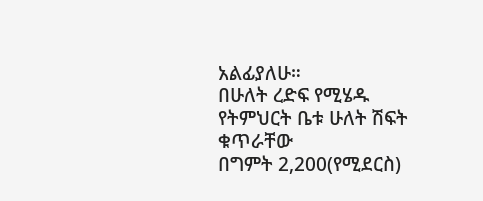አልፊያለሁ።
በሁለት ረድፍ የሚሄዱ የትምህርት ቤቱ ሁለት ሽፍት ቁጥራቸው
በግምት 2,200(የሚደርስ)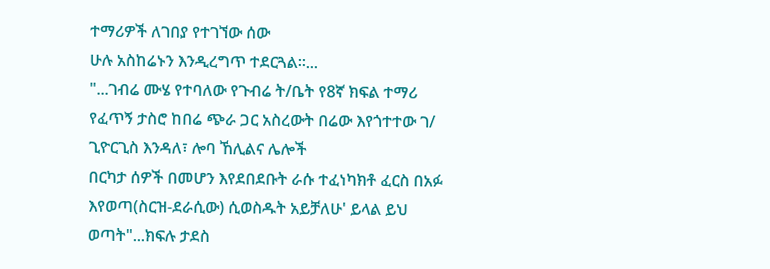ተማሪዎች ለገበያ የተገኘው ሰው
ሁሉ አስከሬኑን እንዲረግጥ ተደርጓል።...
"...ገብሬ ሙሄ የተባለው የጉብሬ ት/ቤት የ8ኛ ክፍል ተማሪ
የፈጥኝ ታስሮ ከበሬ ጭራ ጋር አስረውት በሬው እየጎተተው ገ/
ጊዮርጊስ እንዳለ፣ ሎባ ኸሊልና ሌሎች
በርካታ ሰዎች በመሆን እየደበደቡት ራሱ ተፈነካክቶ ፈርስ በአፉ
እየወጣ(ስርዝ-ደራሲው) ሲወስዱት አይቻለሁ' ይላል ይህ
ወጣት"...ክፍሉ ታደስ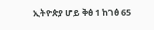ኢትዮጵያ ሆይ ቅፅ 1 ከገፅ 65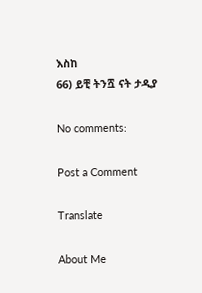እስከ
66) ይቺ ትንሿ ናት ታዲያ

No comments:

Post a Comment

Translate

About Me